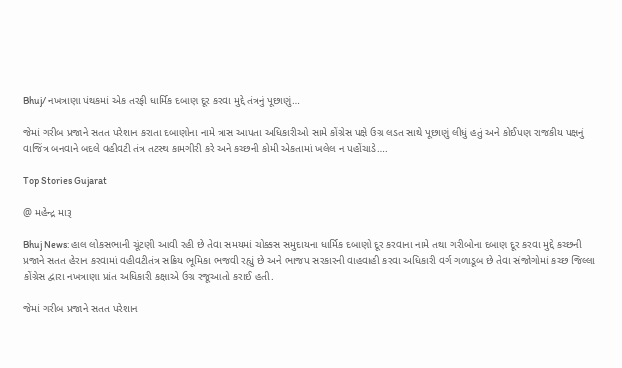Bhuj/ નખત્રાણા પંથકમાં એક તરફી ધાર્મિક દબાણ દૂર કરવા મુદ્દે તંત્રનું પૂછાણું…

જેમાં ગરીબ પ્રજાને સતત પરેશાન કરાતા દબાણોના નામે ત્રાસ આપતા અધિકારીઓ સામે કોંગ્રેસ પક્ષે ઉગ્ર લડત સાથે પૂછાણું લીધું હતું અને કોઈપણ રાજકીય પક્ષનું વાજિંત્ર બનવાને બદલે વહીવટી તંત્ર તટસ્થ કામગીરી કરે અને કચ્છની કોમી એકતામાં ખલેલ ન પહોંચાડે….

Top Stories Gujarat

@ મહેન્દ્ર મારૂ

Bhuj News: હાલ લોકસભાની ચૂંટણી આવી રહી છે તેવા સમયમાં ચોક્કસ સમુદાયના ધાર્મિક દબાણો દૂર કરવાના નામે તથા ગરીબોના દબાણ દૂર કરવા મુદ્દે કચ્છની પ્રજાને સતત હેરાન કરવામાં વહીવટીતંત્ર સક્રિય ભૂમિકા ભજવી રહ્યું છે અને ભાજપ સરકારની વાહવાહી કરવા અધિકારી વર્ગ ગળાડૂબ છે તેવા સંજોગોમાં કચ્છ જિલ્લા કોંગ્રેસ દ્વારા નખત્રાણા પ્રાંત અધિકારી કક્ષાએ ઉગ્ર રજૂઆતો કરાઈ હતી.

જેમાં ગરીબ પ્રજાને સતત પરેશાન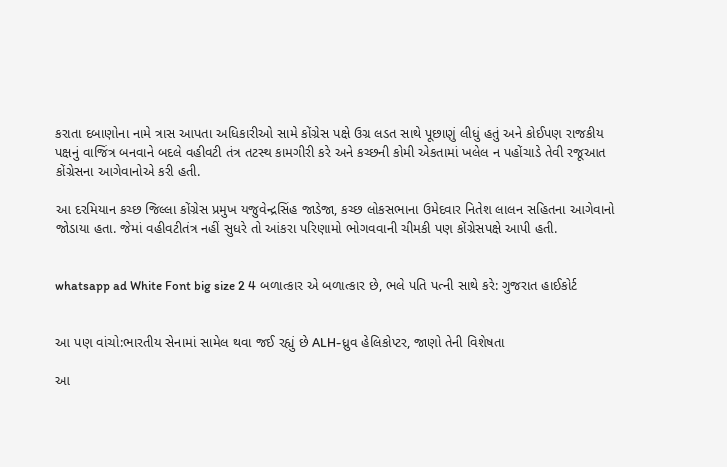કરાતા દબાણોના નામે ત્રાસ આપતા અધિકારીઓ સામે કોંગ્રેસ પક્ષે ઉગ્ર લડત સાથે પૂછાણું લીધું હતું અને કોઈપણ રાજકીય પક્ષનું વાજિંત્ર બનવાને બદલે વહીવટી તંત્ર તટસ્થ કામગીરી કરે અને કચ્છની કોમી એકતામાં ખલેલ ન પહોંચાડે તેવી રજૂઆત કોંગ્રેસના આગેવાનોએ કરી હતી.

આ દરમિયાન કચ્છ જિલ્લા કોંગ્રેસ પ્રમુખ યજુવેન્દ્રસિંહ જાડેજા, કચ્છ લોકસભાના ઉમેદવાર નિતેશ લાલન સહિતના આગેવાનો જોડાયા હતા. જેમાં વહીવટીતંત્ર નહીં સુધરે તો આંકરા પરિણામો ભોગવવાની ચીમકી પણ કોંગ્રેસપક્ષે આપી હતી.


whatsapp ad White Font big size 2 4 બળાત્કાર એ બળાત્કાર છે, ભલે પતિ પત્ની સાથે કરે: ગુજરાત હાઈકોર્ટ


આ પણ વાંચો:ભારતીય સેનામાં સામેલ થવા જઈ રહ્યું છે ALH-ધ્રુવ હેલિકોપ્ટર, જાણો તેની વિશેષતા

આ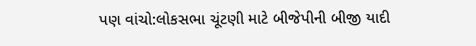પણ વાંચો:લોકસભા ચૂંટણી માટે બીજેપીની બીજી યાદી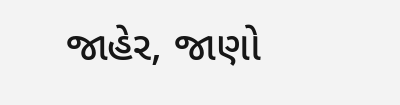જાહેર, જાણો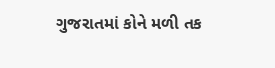ગુજરાતમાં કોને મળી તક